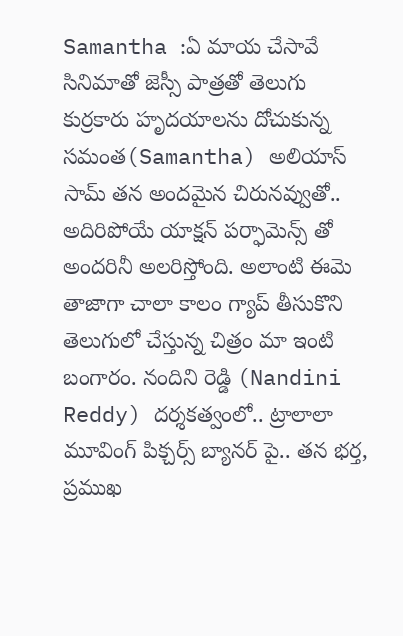Samantha :ఏ మాయ చేసావే సినిమాతో జెస్సీ పాత్రతో తెలుగు కుర్రకారు హృదయాలను దోచుకున్న సమంత(Samantha) అలియాస్ సామ్ తన అందమైన చిరునవ్వుతో.. అదిరిపోయే యాక్షన్ పర్ఫామెన్స్ తో అందరినీ అలరిస్తోంది. అలాంటి ఈమె తాజాగా చాలా కాలం గ్యాప్ తీసుకొని తెలుగులో చేస్తున్న చిత్రం మా ఇంటి బంగారం. నందిని రెడ్డి (Nandini Reddy) దర్శకత్వంలో.. ట్రాలాలా మూవింగ్ పిక్చర్స్ బ్యానర్ పై.. తన భర్త, ప్రముఖ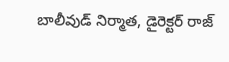బాలీవుడ్ నిర్మాత, డైరెక్టర్ రాజ్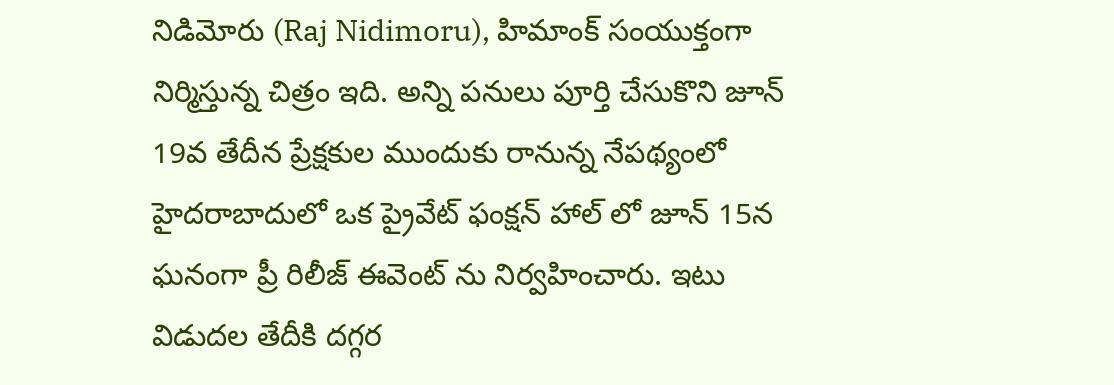నిడిమోరు (Raj Nidimoru), హిమాంక్ సంయుక్తంగా నిర్మిస్తున్న చిత్రం ఇది. అన్ని పనులు పూర్తి చేసుకొని జూన్ 19వ తేదీన ప్రేక్షకుల ముందుకు రానున్న నేపథ్యంలో హైదరాబాదులో ఒక ప్రైవేట్ ఫంక్షన్ హాల్ లో జూన్ 15న ఘనంగా ప్రీ రిలీజ్ ఈవెంట్ ను నిర్వహించారు. ఇటు విడుదల తేదీకి దగ్గర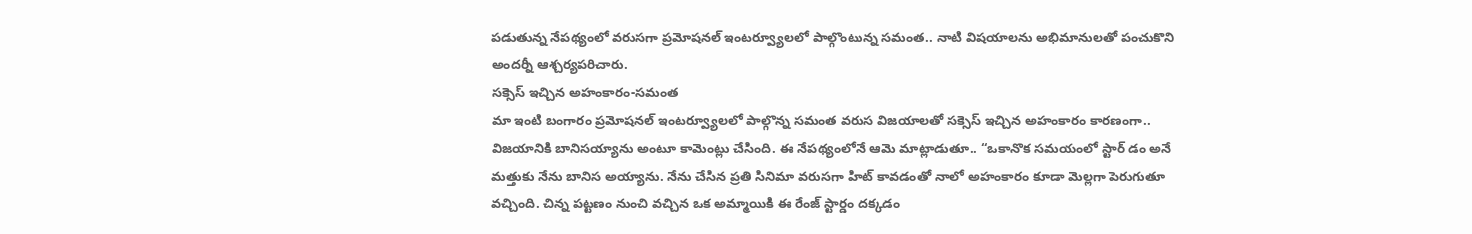పడుతున్న నేపథ్యంలో వరుసగా ప్రమోషనల్ ఇంటర్వ్యూలలో పాల్గొంటున్న సమంత.. నాటి విషయాలను అభిమానులతో పంచుకొని అందర్నీ ఆశ్చర్యపరిచారు.
సక్సెస్ ఇచ్చిన అహంకారం-సమంత
మా ఇంటి బంగారం ప్రమోషనల్ ఇంటర్వ్యూలలో పాల్గొన్న సమంత వరుస విజయాలతో సక్సెస్ ఇచ్చిన అహంకారం కారణంగా.. విజయానికి బానిసయ్యాను అంటూ కామెంట్లు చేసింది. ఈ నేపథ్యంలోనే ఆమె మాట్లాడుతూ.. “ఒకానొక సమయంలో స్టార్ డం అనే మత్తుకు నేను బానిస అయ్యాను. నేను చేసిన ప్రతి సినిమా వరుసగా హిట్ కావడంతో నాలో అహంకారం కూడా మెల్లగా పెరుగుతూ వచ్చింది. చిన్న పట్టణం నుంచి వచ్చిన ఒక అమ్మాయికి ఈ రేంజ్ స్టార్డం దక్కడం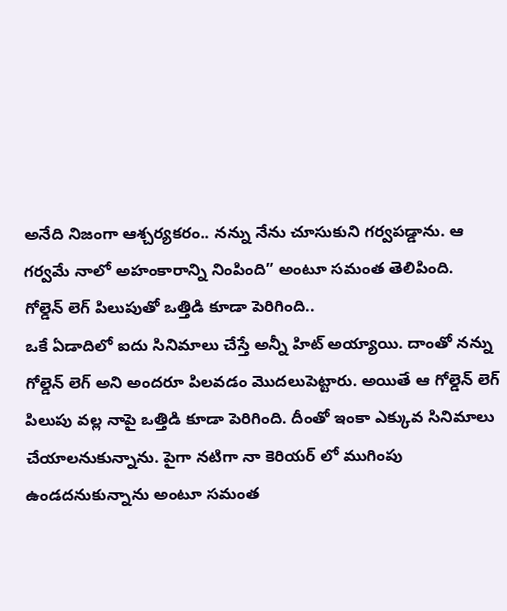అనేది నిజంగా ఆశ్చర్యకరం.. నన్ను నేను చూసుకుని గర్వపడ్డాను. ఆ గర్వమే నాలో అహంకారాన్ని నింపింది” అంటూ సమంత తెలిపింది.
గోల్డెన్ లెగ్ పిలుపుతో ఒత్తిడి కూడా పెరిగింది..
ఒకే ఏడాదిలో ఐదు సినిమాలు చేస్తే అన్నీ హిట్ అయ్యాయి. దాంతో నన్ను గోల్డెన్ లెగ్ అని అందరూ పిలవడం మొదలుపెట్టారు. అయితే ఆ గోల్డెన్ లెగ్ పిలుపు వల్ల నాపై ఒత్తిడి కూడా పెరిగింది. దీంతో ఇంకా ఎక్కువ సినిమాలు చేయాలనుకున్నాను. పైగా నటిగా నా కెరియర్ లో ముగింపు ఉండదనుకున్నాను అంటూ సమంత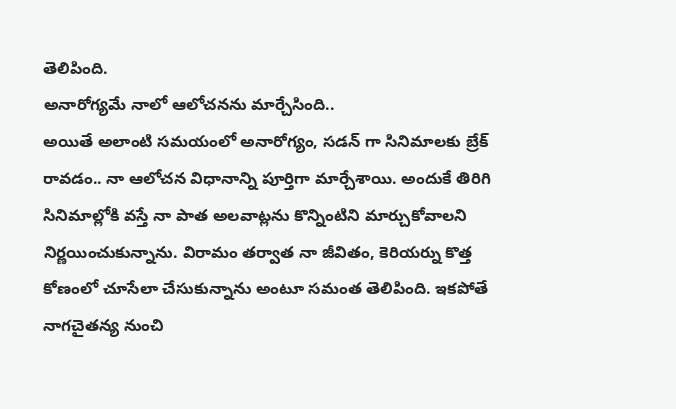తెలిపింది.
అనారోగ్యమే నాలో ఆలోచనను మార్చేసింది..
అయితే అలాంటి సమయంలో అనారోగ్యం, సడన్ గా సినిమాలకు బ్రేక్ రావడం.. నా ఆలోచన విధానాన్ని పూర్తిగా మార్చేశాయి. అందుకే తిరిగి సినిమాల్లోకి వస్తే నా పాత అలవాట్లను కొన్నింటిని మార్చుకోవాలని నిర్ణయించుకున్నాను. విరామం తర్వాత నా జీవితం, కెరియర్ను కొత్త కోణంలో చూసేలా చేసుకున్నాను అంటూ సమంత తెలిపింది. ఇకపోతే నాగచైతన్య నుంచి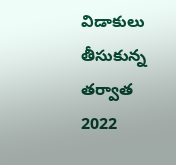విడాకులు తీసుకున్న తర్వాత 2022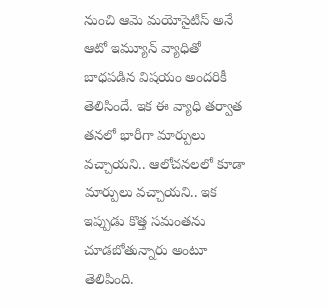నుంచి ఆమె మయోసైటిస్ అనే ఆటో ఇమ్యూన్ వ్యాధితో బాధపడిన విషయం అందరికీ తెలిసిందే. ఇక ఈ వ్యాధి తర్వాత తనలో భారీగా మార్పులు వచ్చాయని.. ఆలోచనలలో కూడా మార్పులు వచ్చాయని.. ఇక ఇప్పుడు కొత్త సమంతను చూడబోతున్నారు అంటూ తెలిపింది.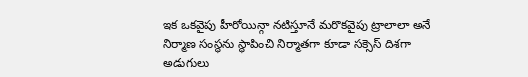ఇక ఒకవైపు హీరోయిన్గా నటిస్తూనే మరొకవైపు ట్రాలాలా అనే నిర్మాణ సంస్థను స్థాపించి నిర్మాతగా కూడా సక్సెస్ దిశగా అడుగులు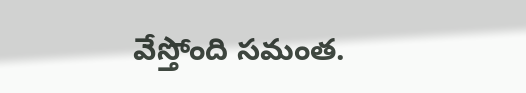వేస్తోంది సమంత.